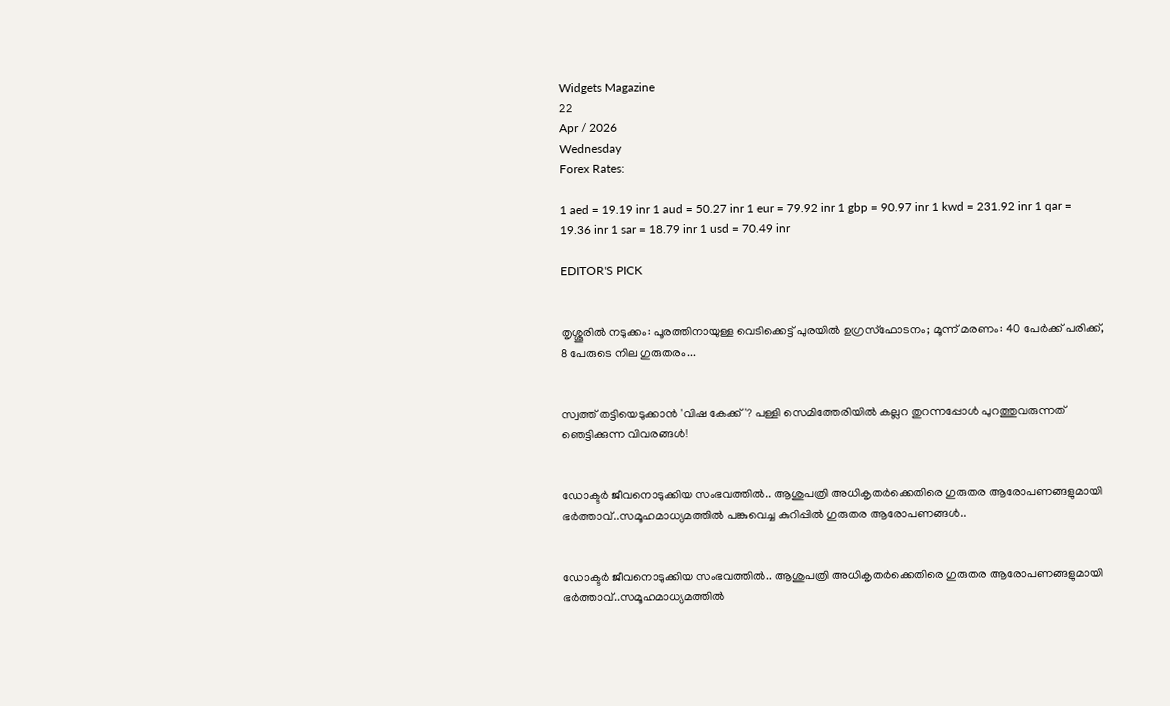Widgets Magazine
22
Apr / 2026
Wednesday
Forex Rates:

1 aed = 19.19 inr 1 aud = 50.27 inr 1 eur = 79.92 inr 1 gbp = 90.97 inr 1 kwd = 231.92 inr 1 qar = 19.36 inr 1 sar = 18.79 inr 1 usd = 70.49 inr

EDITOR'S PICK


തൃശ്ശൂരിൽ നടുക്കം: പൂരത്തിനായുള്ള വെടിക്കെട്ട് പുരയിൽ ഉഗ്രസ്ഫോടനം; മൂന്ന് മരണം: 40 പേർക്ക് പരിക്ക്, 8 പേരുടെ നില ഗുരുതരം...


സ്വത്ത് തട്ടിയെടുക്കാൻ 'വിഷ കേക്ക്'? പള്ളി സെമിത്തേരിയിൽ കല്ലറ തുറന്നപ്പോൾ പുറത്തുവരുന്നത് ഞെട്ടിക്കുന്ന വിവരങ്ങൾ!


ഡോക്ടര്‍ ജീവനൊടുക്കിയ സംഭവത്തില്‍.. ആശുപത്രി അധികൃതര്‍ക്കെതിരെ ഗുരുതര ആരോപണങ്ങളുമായി ഭര്‍ത്താവ്..സമൂഹമാധ്യമത്തില്‍ പങ്കുവെച്ച കുറിപ്പിൽ ഗുരുതര ആരോപണങ്ങൾ..


ഡോക്ടര്‍ ജീവനൊടുക്കിയ സംഭവത്തില്‍.. ആശുപത്രി അധികൃതര്‍ക്കെതിരെ ഗുരുതര ആരോപണങ്ങളുമായി ഭര്‍ത്താവ്..സമൂഹമാധ്യമത്തില്‍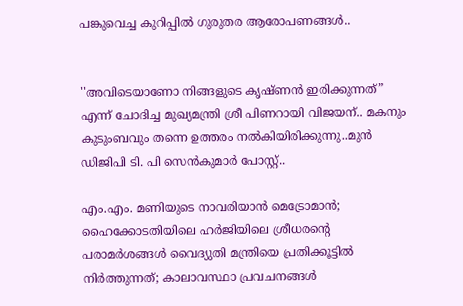പങ്കുവെച്ച കുറിപ്പിൽ ഗുരുതര ആരോപണങ്ങൾ..


''അവിടെയാണോ നിങ്ങളുടെ കൃഷ്ണൻ ഇരിക്കുന്നത്” എന്ന് ചോദിച്ച മുഖ്യമന്ത്രി ശ്രീ പിണറായി വിജയന്.. മകനും കുടുംബവും തന്നെ ഉത്തരം നൽകിയിരിക്കുന്നു..മുൻ ഡിജിപി ടി. പി സെൻകുമാർ പോസ്റ്റ്..

എം.എം. മണിയുടെ നാവരിയാന്‍ മെട്രോമാന്‍; ഹൈക്കോടതിയിലെ ഹര്‍ജിയിലെ ശ്രീധരന്റെ പരാമര്‍ശങ്ങള്‍ വൈദ്യുതി മന്ത്രിയെ പ്രതിക്കൂട്ടില്‍ നിര്‍ത്തുന്നത്; കാലാവസ്ഥാ പ്രവചനങ്ങള്‍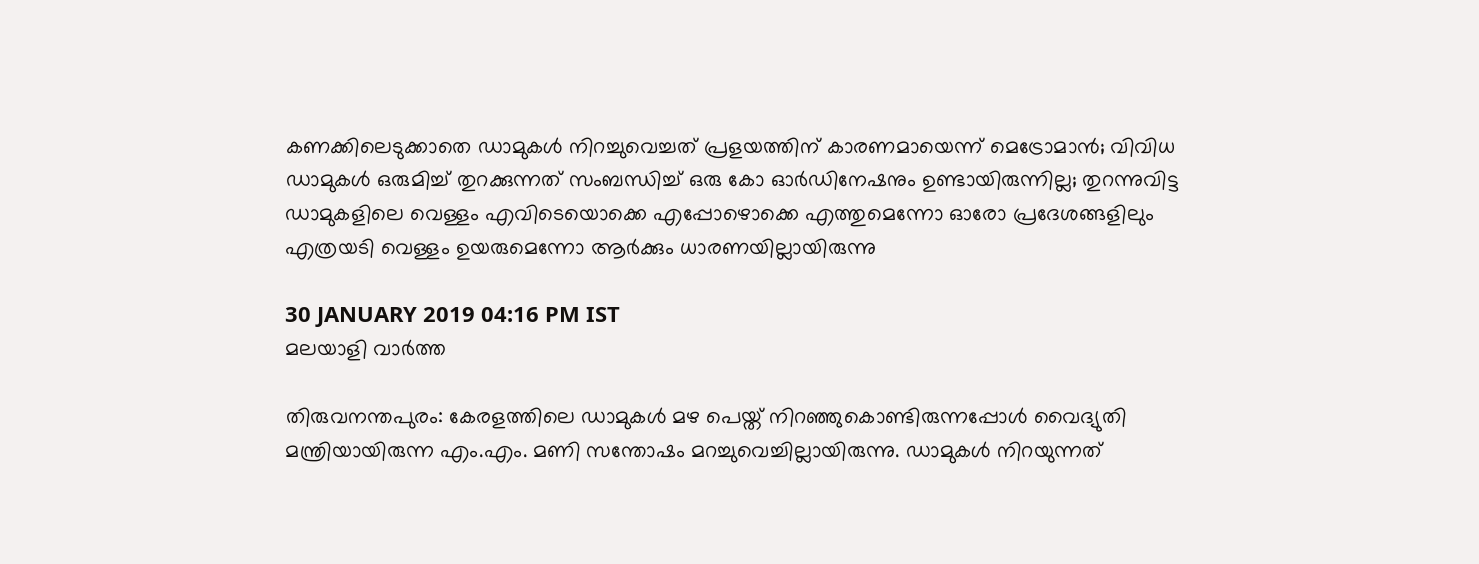കണക്കിലെടുക്കാതെ ഡാമുകള്‍ നിറച്ചുവെച്ചത് പ്രളയത്തിന് കാരണമായെന്ന് മെട്രോമാന്‍; വിവിധ ഡാമുകള്‍ ഒരുമിച്ച് തുറക്കുന്നത് സംബന്ധിച്ച് ഒരു കോ ഓര്‍ഡിനേഷനും ഉണ്ടായിരുന്നില്ല; തുറന്നുവിട്ട ഡാമുകളിലെ വെള്ളം എവിടെയൊക്കെ എപ്പോഴൊക്കെ എത്തുമെന്നോ ഓരോ പ്രദേശങ്ങളിലും എത്രയടി വെള്ളം ഉയരുമെന്നോ ആര്‍ക്കും ധാരണയില്ലായിരുന്നു

30 JANUARY 2019 04:16 PM IST
മലയാളി വാര്‍ത്ത

തിരുവനന്തപുരം: കേരളത്തിലെ ഡാമുകള്‍ മഴ പെയ്ത് നിറഞ്ഞുകൊണ്ടിരുന്നപ്പോള്‍ വൈദ്യുതി മന്ത്രിയായിരുന്ന എം.എം. മണി സന്തോഷം മറച്ചുവെച്ചില്ലായിരുന്നു. ഡാമുകള്‍ നിറയുന്നത്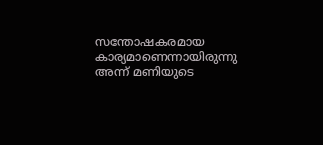സന്തോഷകരമായ കാര്യമാണെന്നായിരുന്നു അന്ന് മണിയുടെ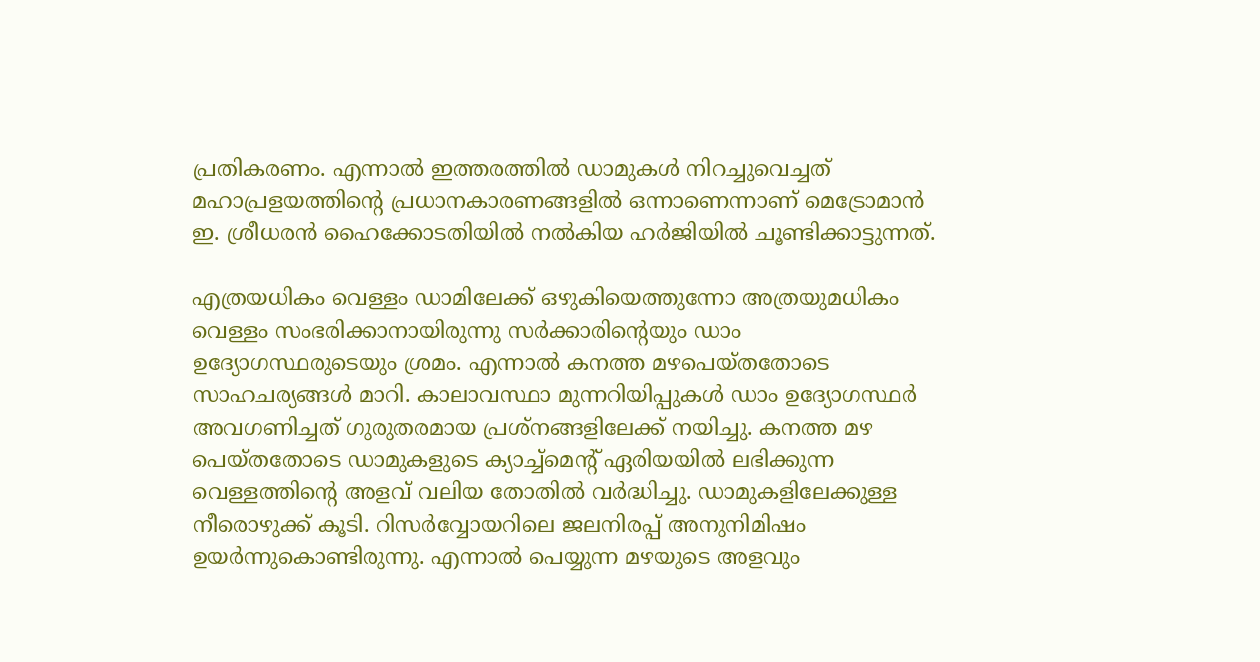പ്രതികരണം. എന്നാല്‍ ഇത്തരത്തില്‍ ഡാമുകള്‍ നിറച്ചുവെച്ചത് മഹാപ്രളയത്തിന്റെ പ്രധാനകാരണങ്ങളില്‍ ഒന്നാണെന്നാണ് മെട്രോമാന്‍ ഇ. ശ്രീധരന്‍ ഹൈക്കോടതിയില്‍ നല്‍കിയ ഹര്‍ജിയില്‍ ചൂണ്ടിക്കാട്ടുന്നത്.

എത്രയധികം വെള്ളം ഡാമിലേക്ക് ഒഴുകിയെത്തുന്നോ അത്രയുമധികം വെള്ളം സംഭരിക്കാനായിരുന്നു സര്‍ക്കാരിന്റെയും ഡാം ഉദ്യോഗസ്ഥരുടെയും ശ്രമം. എന്നാല്‍ കനത്ത മഴപെയ്തതോടെ സാഹചര്യങ്ങള്‍ മാറി. കാലാവസ്ഥാ മുന്നറിയിപ്പുകള്‍ ഡാം ഉദ്യോഗസ്ഥര്‍ അവഗണിച്ചത് ഗുരുതരമായ പ്രശ്‌നങ്ങളിലേക്ക് നയിച്ചു. കനത്ത മഴ പെയ്തതോടെ ഡാമുകളുടെ ക്യാച്ച്‌മെന്റ് ഏരിയയില്‍ ലഭിക്കുന്ന വെള്ളത്തിന്റെ അളവ് വലിയ തോതില്‍ വര്‍ദ്ധിച്ചു. ഡാമുകളിലേക്കുള്ള നീരൊഴുക്ക് കൂടി. റിസര്‍വ്വോയറിലെ ജലനിരപ്പ് അനുനിമിഷം ഉയര്‍ന്നുകൊണ്ടിരുന്നു. എന്നാല്‍ പെയ്യുന്ന മഴയുടെ അളവും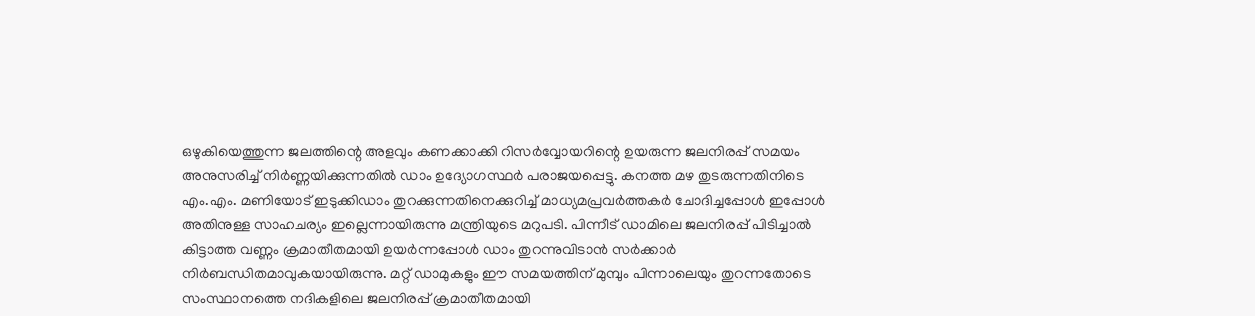ഒഴുകിയെത്തുന്ന ജലത്തിന്റെ അളവും കണക്കാക്കി റിസര്‍വ്വോയറിന്റെ ഉയരുന്ന ജലനിരപ്പ് സമയം അനുസരിച്ച് നിര്‍ണ്ണയിക്കുന്നതില്‍ ഡാം ഉദ്യോഗസ്ഥര്‍ പരാജയപ്പെട്ടു. കനത്ത മഴ തുടരുന്നതിനിടെ എം.എം. മണിയോട് ഇടുക്കിഡാം തുറക്കുന്നതിനെക്കുറിച്ച് മാധ്യമപ്രവര്‍ത്തകര്‍ ചോദിച്ചപ്പോള്‍ ഇപ്പോള്‍ അതിനുള്ള സാഹചര്യം ഇല്ലെന്നായിരുന്നു മന്ത്രിയുടെ മറുപടി. പിന്നീട് ഡാമിലെ ജലനിരപ്പ് പിടിച്ചാല്‍ കിട്ടാത്ത വണ്ണം ക്രമാതീതമായി ഉയര്‍ന്നപ്പോള്‍ ഡാം തുറന്നുവിടാന്‍ സര്‍ക്കാര്‍ നിര്‍ബന്ധിതമാവുകയായിരുന്നു. മറ്റ് ഡാമുകളും ഈ സമയത്തിന് മുമ്പും പിന്നാലെയും തുറന്നതോടെ സംസ്ഥാനത്തെ നദികളിലെ ജലനിരപ്പ് ക്രമാതീതമായി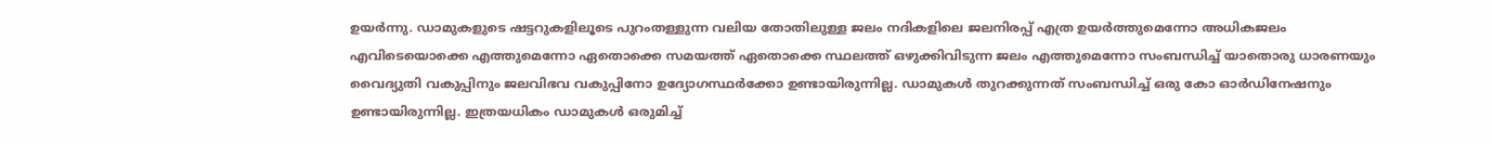ഉയര്‍ന്നു. ഡാമുകളുടെ ഷട്ടറുകളിലൂടെ പുറംതള്ളുന്ന വലിയ തോതിലുള്ള ജലം നദികളിലെ ജലനിരപ്പ് എത്ര ഉയര്‍ത്തുമെന്നോ അധികജലം എവിടെയൊക്കെ എത്തുമെന്നോ ഏതൊക്കെ സമയത്ത് ഏതൊക്കെ സ്ഥലത്ത് ഒഴുക്കിവിടുന്ന ജലം എത്തുമെന്നോ സംബന്ധിച്ച് യാതൊരു ധാരണയും വൈദ്യുതി വകുപ്പിനും ജലവിഭവ വകുപ്പിനോ ഉദ്യോഗസ്ഥര്‍ക്കോ ഉണ്ടായിരുന്നില്ല. ഡാമുകള്‍ തുറക്കുന്നത് സംബന്ധിച്ച് ഒരു കോ ഓര്‍ഡിനേഷനും ഉണ്ടായിരുന്നില്ല. ഇത്രയധികം ഡാമുകള്‍ ഒരുമിച്ച്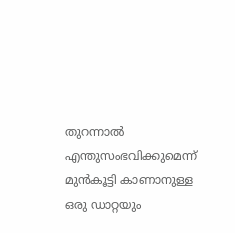തുറന്നാല്‍ എന്തുസംഭവിക്കുമെന്ന് മുന്‍കൂട്ടി കാണാനുള്ള ഒരു ഡാറ്റയും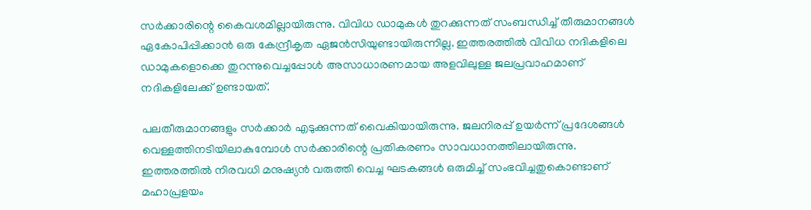സര്‍ക്കാരിന്റെ കൈവശമില്ലായിരുന്നു. വിവിധ ഡാമുകള്‍ തുറക്കുന്നത് സംബന്ധിച്ച് തീരുമാനങ്ങള്‍ ഏകോപിപ്പിക്കാന്‍ ഒരു കേന്ദ്രീകൃത ഏജന്‍സിയുണ്ടായിരുന്നില്ല. ഇത്തരത്തില്‍ വിവിധ നദികളിലെ ഡാമുകളൊക്കെ തുറന്നുവെച്ചപ്പോള്‍ അസാധാരണമായ അളവിലുള്ള ജലപ്രവാഹമാണ് നദികളിലേക്ക് ഉണ്ടായത്.

പലതീരുമാനങ്ങളും സര്‍ക്കാര്‍ എടുക്കുന്നത് വൈകിയായിരുന്നു. ജലനിരപ്പ് ഉയര്‍ന്ന് പ്രദേശങ്ങള്‍ വെള്ളത്തിനടിയിലാകുമ്പോള്‍ സര്‍ക്കാരിന്റെ പ്രതികരണം സാവധാനത്തിലായിരുന്നു. ഇത്തരത്തില്‍ നിരവധി മനുഷ്യന്‍ വരുത്തി വെച്ച ഘടകങ്ങള്‍ ഒരുമിച്ച് സംഭവിച്ചതുകൊണ്ടാണ് മഹാപ്രളയം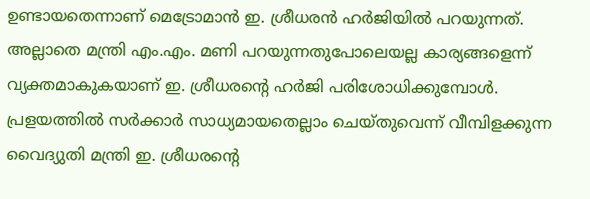ഉണ്ടായതെന്നാണ് മെട്രോമാന്‍ ഇ. ശ്രീധരന്‍ ഹര്‍ജിയില്‍ പറയുന്നത്. അല്ലാതെ മന്ത്രി എം.എം. മണി പറയുന്നതുപോലെയല്ല കാര്യങ്ങളെന്ന് വ്യക്തമാകുകയാണ് ഇ. ശ്രീധരന്റെ ഹര്‍ജി പരിശോധിക്കുമ്പോള്‍. പ്രളയത്തില്‍ സര്‍ക്കാര്‍ സാധ്യമായതെല്ലാം ചെയ്തുവെന്ന് വീമ്പിളക്കുന്ന വൈദ്യുതി മന്ത്രി ഇ. ശ്രീധരന്റെ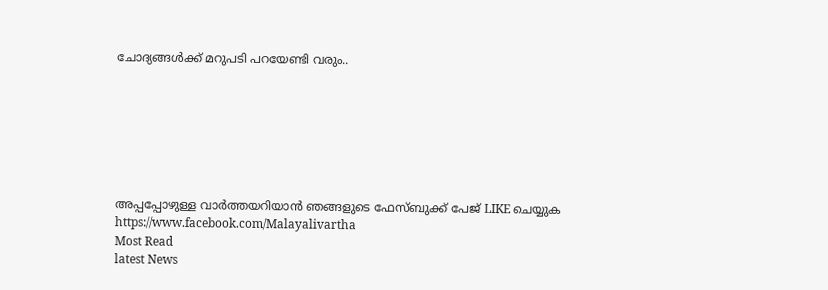ചോദ്യങ്ങള്‍ക്ക് മറുപടി പറയേണ്ടി വരും..







അപ്പപ്പോഴുള്ള വാര്‍ത്തയറിയാന്‍ ഞങ്ങളുടെ ഫേസ്‌ബുക്ക്‌ പേജ് LIKE ചെയ്യുക
https://www.facebook.com/Malayalivartha
Most Read
latest News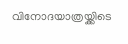വിനോദയാത്രയ്ക്കിടെ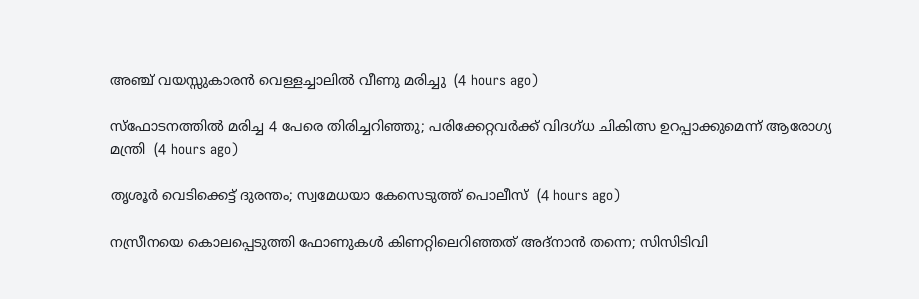അഞ്ച് വയസ്സുകാരന്‍ വെള്ളച്ചാലില്‍ വീണു മരിച്ചു  (4 hours ago)

സ്‌ഫോടനത്തില്‍ മരിച്ച 4 പേരെ തിരിച്ചറിഞ്ഞു; പരിക്കേറ്റവര്‍ക്ക് വിദഗ്ധ ചികിത്സ ഉറപ്പാക്കുമെന്ന് ആരോഗ്യ മന്ത്രി  (4 hours ago)

തൃശൂര്‍ വെടിക്കെട്ട് ദുരന്തം; സ്വമേധയാ കേസെടുത്ത് പൊലീസ്  (4 hours ago)

നസ്രീനയെ കൊലപ്പെടുത്തി ഫോണുകള്‍ കിണറ്റിലെറിഞ്ഞത് അദ്‌നാന്‍ തന്നെ; സിസിടിവി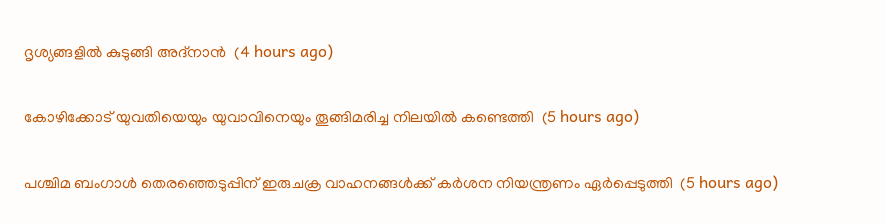ദൃശ്യങ്ങളില്‍ കുടുങ്ങി അദ്‌നാന്‍  (4 hours ago)

കോഴിക്കോട് യുവതിയെയും യുവാവിനെയും തൂങ്ങിമരിച്ച നിലയില്‍ കണ്ടെത്തി  (5 hours ago)

പശ്ചിമ ബംഗാള്‍ തെരഞ്ഞെടുപ്പിന് ഇരുചക്ര വാഹനങ്ങള്‍ക്ക് കര്‍ശന നിയന്ത്രണം ഏര്‍പ്പെടുത്തി  (5 hours ago)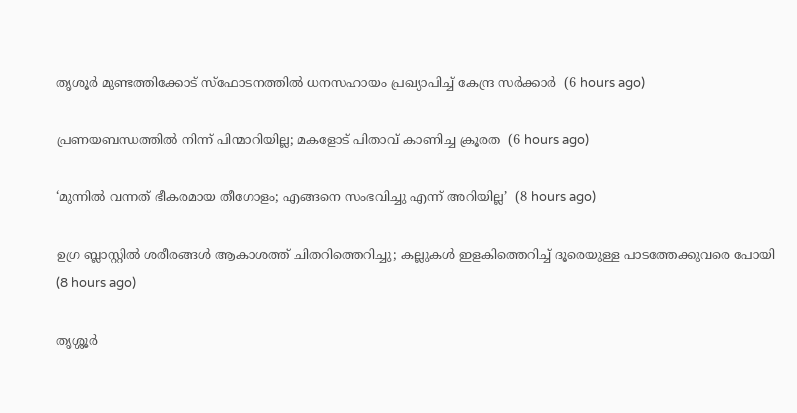തൃശൂര്‍ മുണ്ടത്തിക്കോട് സ്‌ഫോടനത്തില്‍ ധനസഹായം പ്രഖ്യാപിച്ച് കേന്ദ്ര സര്‍ക്കാര്‍  (6 hours ago)

പ്രണയബന്ധത്തില്‍ നിന്ന് പിന്മാറിയില്ല; മകളോട് പിതാവ് കാണിച്ച ക്രൂരത  (6 hours ago)

‘മുന്നിൽ വന്നത് ഭീകരമായ തീഗോളം; എങ്ങനെ സംഭവിച്ചു എന്ന് അറിയില്ല’  (8 hours ago)

ഉഗ്ര ബ്ലാസ്റ്റിൽ ശരീരങ്ങൾ ആകാശത്ത് ചിതറിത്തെറിച്ചു; കല്ലുകൾ ഇളകിത്തെറിച്ച് ദൂരെയുള്ള പാടത്തേക്കുവരെ പോയി  (8 hours ago)

തൃശ്ശൂർ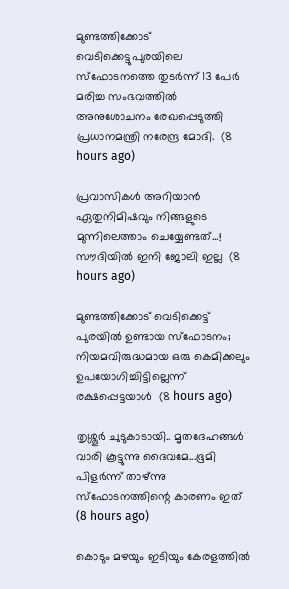മുണ്ടത്തിക്കോട് വെടിക്കെട്ടുപുരയിലെ സ്ഫോടനത്തെ തുടർന്ന് 13 പേർ മരിച്ച സംഭവത്തിൽ അനുശോചനം രേഖപ്പെടുത്തി പ്രധാനമന്ത്രി നരേന്ദ്ര മോദി.  (8 hours ago)

പ്രവാസികൾ അറിയാൻ ഏതുനിമിഷവും നിങ്ങളുടെ മുന്നിലെത്താം ചെയ്യേണ്ടത്...! സൗദിയിൽ ഇനി ജോലി ഇല്ല  (8 hours ago)

മുണ്ടത്തിക്കോട് വെടിക്കെട്ട് പുരയില്‍ ഉണ്ടായ സ്‌ഫോടനം; നിയമവിരുദ്ധമായ ഒരു കെമിക്കലും ഉപയോഗിച്ചിട്ടില്ലെന്ന് രക്ഷപ്പെട്ടയാള്‍  (8 hours ago)

തൃശ്ശൂര്‍ ചുടുകാടായി.. മൃതദേഹങ്ങൾ വാരി കൂട്ടുന്നു ദൈവമേ...ഭൂമി പിളർന്ന് താഴ്ന്നു സ്ഫോടനത്തിന്റെ കാരണം ഇത്  (8 hours ago)

കൊടും മഴയും ഇടിയും കേരളത്തിൽ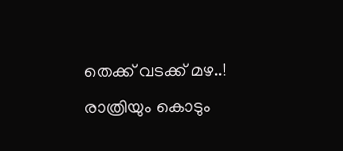തെക്ക് വടക്ക് മഴ..! രാത്രിയും കൊടും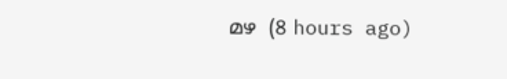മഴ  (8 hours ago)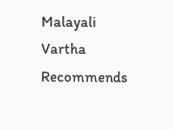Malayali Vartha Recommends